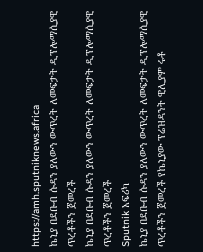https://amh.sputniknews.africa
ኬኒያ በደቡብ ሱዳን ያለውን ውጥረት ለመፍታት ዲፕሎማሲያዊ ጥረቶችን ጀመረች
ኬኒያ በደቡብ ሱዳን ያለውን ውጥረት ለመፍታት ዲፕሎማሲያዊ ጥረቶችን ጀመረች
Sputnik አፍሪካ
ኬኒያ በደቡብ ሱዳን ያለውን ውጥረት ለመፍታት ዲፕሎማሲያዊ ጥረቶችን ጀመረች የኬኒያው ፕሬዝዳንት ዊሊያም ሩቶ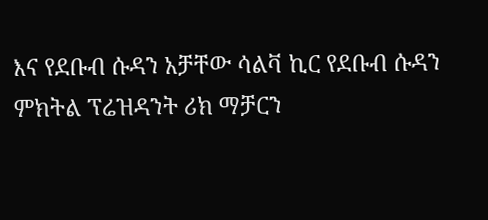እና የደቡብ ሱዳን አቻቸው ሳልቫ ኪር የደቡብ ሱዳን ምክትል ፕሬዝዳንት ሪክ ማቻርን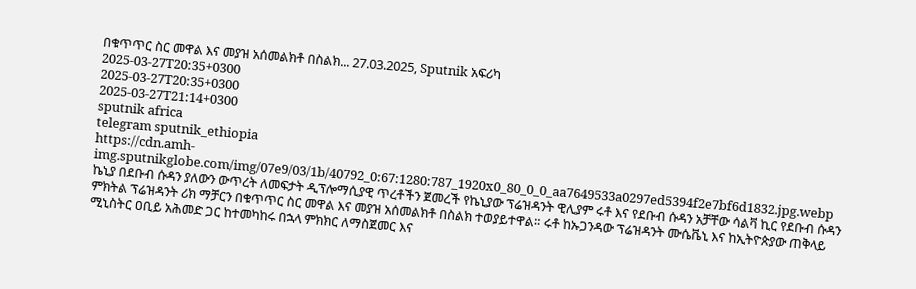በቁጥጥር ስር መዋል እና መያዝ አሰመልክቶ በስልክ... 27.03.2025, Sputnik አፍሪካ
2025-03-27T20:35+0300
2025-03-27T20:35+0300
2025-03-27T21:14+0300
sputnik africa
telegram sputnik_ethiopia
https://cdn.amh-img.sputnikglobe.com/img/07e9/03/1b/40792_0:67:1280:787_1920x0_80_0_0_aa7649533a0297ed5394f2e7bf6d1832.jpg.webp
ኬኒያ በደቡብ ሱዳን ያለውን ውጥረት ለመፍታት ዲፕሎማሲያዊ ጥረቶችን ጀመረች የኬኒያው ፕሬዝዳንት ዊሊያም ሩቶ እና የደቡብ ሱዳን አቻቸው ሳልቫ ኪር የደቡብ ሱዳን ምክትል ፕሬዝዳንት ሪክ ማቻርን በቁጥጥር ስር መዋል እና መያዝ አሰመልክቶ በስልክ ተወያይተዋል። ሩቶ ከኡጋንዳው ፕሬዝዳንት ሙሴቬኒ እና ከኢትዮጵያው ጠቅላይ ሚኒስትር ዐቢይ አሕመድ ጋር ከተመካከሩ በኋላ ምክክር ለማስጀመር እና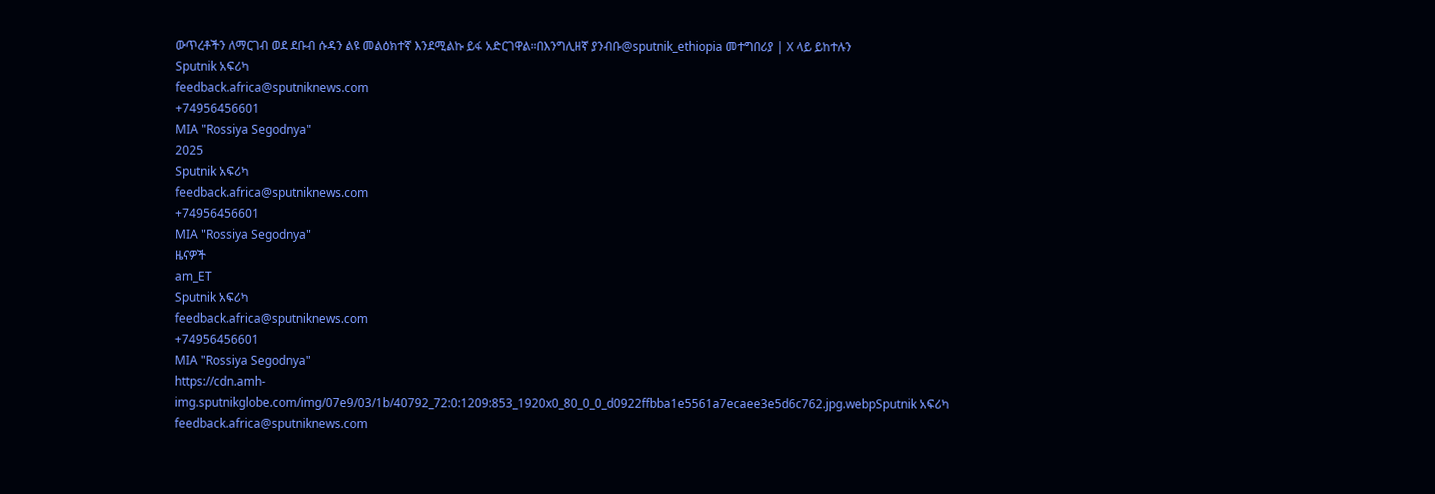ውጥረቶችን ለማርገብ ወደ ደቡብ ሱዳን ልዩ መልዕክተኛ እንደሚልኩ ይፋ አድርገዋል።በእንግሊዘኛ ያንብቡ@sputnik_ethiopia መተግበሪያ | X ላይ ይከተሉን
Sputnik አፍሪካ
feedback.africa@sputniknews.com
+74956456601
MIA "Rossiya Segodnya"
2025
Sputnik አፍሪካ
feedback.africa@sputniknews.com
+74956456601
MIA "Rossiya Segodnya"
ዜናዎች
am_ET
Sputnik አፍሪካ
feedback.africa@sputniknews.com
+74956456601
MIA "Rossiya Segodnya"
https://cdn.amh-img.sputnikglobe.com/img/07e9/03/1b/40792_72:0:1209:853_1920x0_80_0_0_d0922ffbba1e5561a7ecaee3e5d6c762.jpg.webpSputnik አፍሪካ
feedback.africa@sputniknews.com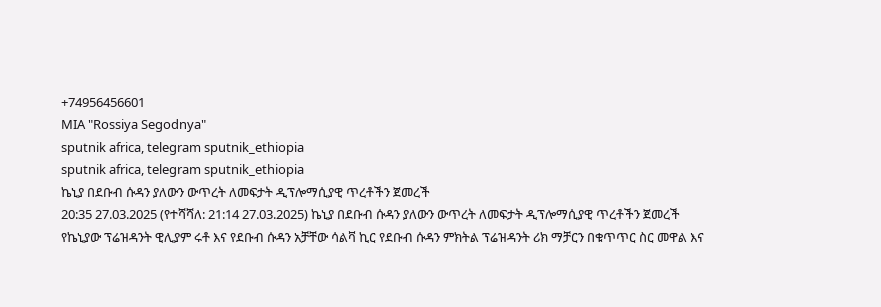+74956456601
MIA "Rossiya Segodnya"
sputnik africa, telegram sputnik_ethiopia
sputnik africa, telegram sputnik_ethiopia
ኬኒያ በደቡብ ሱዳን ያለውን ውጥረት ለመፍታት ዲፕሎማሲያዊ ጥረቶችን ጀመረች
20:35 27.03.2025 (የተሻሻለ: 21:14 27.03.2025) ኬኒያ በደቡብ ሱዳን ያለውን ውጥረት ለመፍታት ዲፕሎማሲያዊ ጥረቶችን ጀመረች
የኬኒያው ፕሬዝዳንት ዊሊያም ሩቶ እና የደቡብ ሱዳን አቻቸው ሳልቫ ኪር የደቡብ ሱዳን ምክትል ፕሬዝዳንት ሪክ ማቻርን በቁጥጥር ስር መዋል እና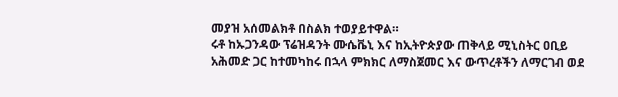መያዝ አሰመልክቶ በስልክ ተወያይተዋል።
ሩቶ ከኡጋንዳው ፕሬዝዳንት ሙሴቬኒ እና ከኢትዮጵያው ጠቅላይ ሚኒስትር ዐቢይ አሕመድ ጋር ከተመካከሩ በኋላ ምክክር ለማስጀመር እና ውጥረቶችን ለማርገብ ወደ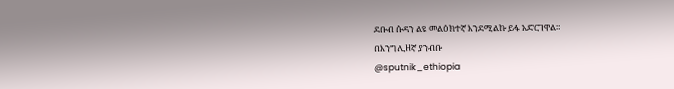ደቡብ ሱዳን ልዩ መልዕክተኛ እንደሚልኩ ይፋ አድርገዋል።
በእንግሊዘኛ ያንብቡ
@sputnik_ethiopia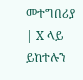መተግበሪያ | X ላይ ይከተሉን